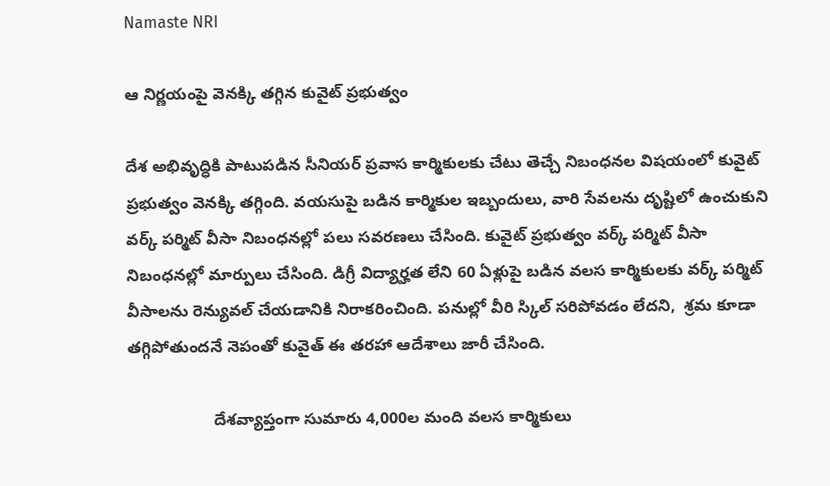Namaste NRI

ఆ నిర్ణయంపై వెనక్కి తగ్గిన కువైట్ ప్రభుత్వం

దేశ అభివృద్ధికి పాటుపడిన సీనియర్‌ ప్రవాస కార్మికులకు చేటు తెచ్చే నిబంధనల విషయంలో కువైట్‌ ప్రభుత్వం వెనక్కి తగ్గింది. వయసుపై బడిన కార్మికుల ఇబ్బందులు, వారి సేవలను దృష్టిలో ఉంచుకుని వర్క్‌ పర్మిట్‌ వీసా నిబంధనల్లో పలు సవరణలు చేసింది. కువైట్‌ ప్రభుత్వం వర్క్‌ పర్మిట్‌ వీసా నిబంధనల్లో మార్పులు చేసింది. డిగ్రీ విద్యార్హత లేని 60 ఏళ్లుపై బడిన వలస కార్మికులకు వర్క్‌ పర్మిట్‌ వీసాలను రెన్యువల్‌ చేయడానికి నిరాకరించింది. పనుల్లో వీరి స్కిల్‌ సరిపోవడం లేదని,  శ్రమ కూడా తగ్గిపోతుందనే నెపంతో కువైత్‌ ఈ తరహా ఆదేశాలు జారీ చేసింది.

                   దేశవ్యాప్తంగా సుమారు 4,000ల మంది వలస కార్మికులు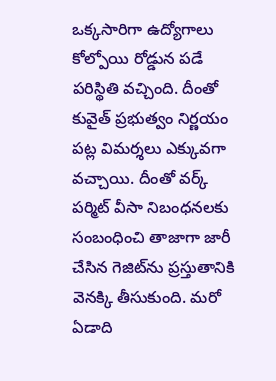ఒక్కసారిగా ఉద్యోగాలు కోల్పోయి రోడ్డున పడే పరిస్థితి వచ్చింది. దీంతో కువైత్‌ ప్రభుత్వం నిర్ణయం పట్ల విమర్శలు ఎక్కువగా వచ్చాయి. దీంతో వర్క్‌ పర్మిట్‌ వీసా నిబంధనలకు సంబంధించి తాజాగా జారీ చేసిన గెజిట్‌ను ప్రస్తుతానికి వెనక్కి తీసుకుంది. మరో ఏడాది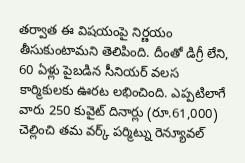తర్వాత ఈ విషయంపై నిర్ణయం తీసుకుంటామని తెలిపింది. దీంతో డిగ్రీ లేని, 60 ఏళ్లు పైబడిన సీనియర్‌ వలస కార్మికులకు ఊరట లభించింది. ఎప్పటిలాగే వారు 250 కువైట్‌ దినార్లు (రూ.61,000) చెల్లించి తమ వర్క్‌ పర్మిట్ను రెన్యూవల్‌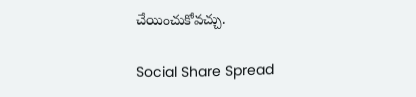చేయించుకోవచ్చు.

Social Share Spread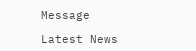Message

Latest News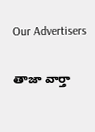Our Advertisers

తాజా వార్తా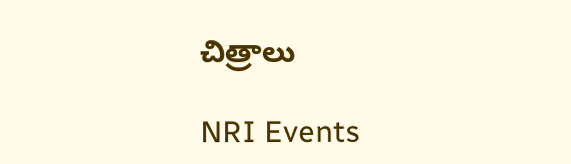చిత్రాలు

NRI Events